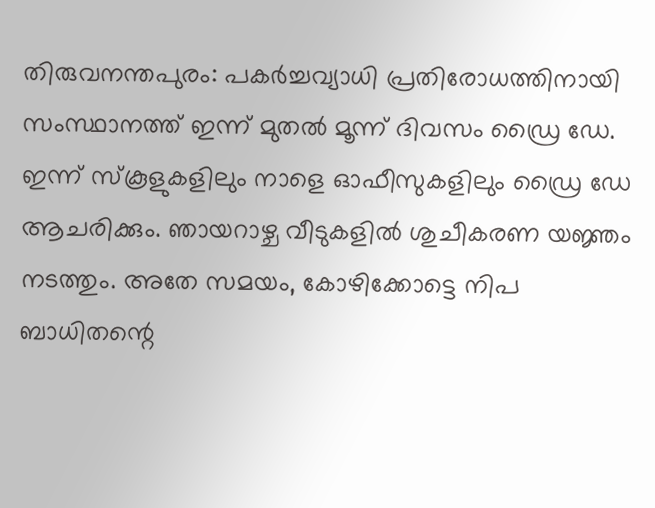തിരുവനന്തപുരം: പകർച്ചവ്യാധി പ്രതിരോധത്തിനായി സംസ്ഥാനത്ത് ഇന്ന് മുതൽ മൂന്ന് ദിവസം ഡ്രൈ ഡേ. ഇന്ന് സ്കൂളുകളിലും നാളെ ഓഫീസുകളിലും ഡ്രൈ ഡേ ആചരിക്കും. ഞായറാഴ്ച വീടുകളിൽ ശുചീകരണ യജ്ഞം നടത്തും. അതേ സമയം, കോഴിക്കോട്ടെ നിപ ബാധിതന്റെ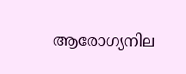ആരോഗ്യനില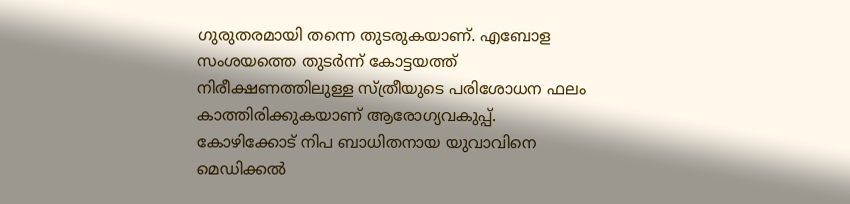ഗുരുതരമായി തന്നെ തുടരുകയാണ്. എബോള സംശയത്തെ തുടർന്ന് കോട്ടയത്ത് നിരീക്ഷണത്തിലുള്ള സ്ത്രീയുടെ പരിശോധന ഫലം കാത്തിരിക്കുകയാണ് ആരോഗ്യവകുപ്പ്.
കോഴിക്കോട് നിപ ബാധിതനായ യുവാവിനെ മെഡിക്കൽ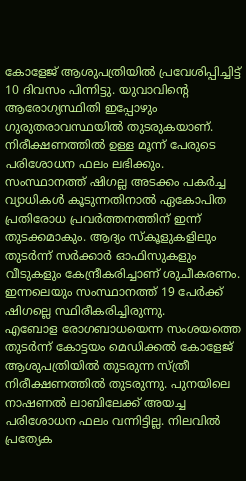കോളേജ് ആശുപത്രിയിൽ പ്രവേശിപ്പിച്ചിട്ട് 10 ദിവസം പിന്നിട്ടു. യുവാവിന്റെ ആരോഗ്യസ്ഥിതി ഇപ്പോഴും ഗുരുതരാവസ്ഥയിൽ തുടരുകയാണ്. നിരീക്ഷണത്തിൽ ഉള്ള മൂന്ന് പേരുടെ പരിശോധന ഫലം ലഭിക്കും. സംസ്ഥാനത്ത് ഷിഗല്ല അടക്കം പകർച്ച വ്യാധികൾ കൂടുന്നതിനാൽ ഏകോപിത പ്രതിരോധ പ്രവർത്തനത്തിന് ഇന്ന് തുടക്കമാകും. ആദ്യം സ്കൂളുകളിലും തുടർന്ന് സർക്കാർ ഓഫിസുകളും വീടുകളും കേന്ദ്രീകരിച്ചാണ് ശുചീകരണം. ഇന്നലെയും സംസ്ഥാനത്ത് 19 പേർക്ക് ഷിഗല്ലെ സ്ഥിരീകരിച്ചിരുന്നു.
എബോള രോഗബാധയെന്ന സംശയത്തെ തുടർന്ന് കോട്ടയം മെഡിക്കൽ കോളേജ് ആശുപത്രിയിൽ തുടരുന്ന സ്ത്രീ നിരീക്ഷണത്തിൽ തുടരുന്നു. പുനയിലെ നാഷണൽ ലാബിലേക്ക് അയച്ച പരിശോധന ഫലം വന്നിട്ടില്ല. നിലവിൽ പ്രത്യേക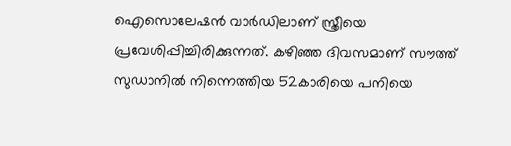ഐസൊലേഷൻ വാർഡിലാണ് സ്ത്രീയെ പ്രവേശിപ്പിച്ചിരിക്കുന്നത്. കഴിഞ്ഞ ദിവസമാണ് സൗത്ത് സുഡാനിൽ നിന്നെത്തിയ 52കാരിയെ പനിയെ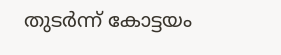തുടർന്ന് കോട്ടയം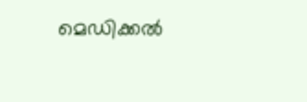മെഡിക്കൽ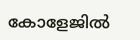കോളേജിൽ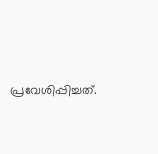പ്രവേശിപ്പിച്ചത്.